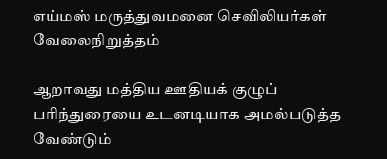எய்மஸ் மருத்துவமனை செவிலியர்கள் வேலைநிறுத்தம்

ஆறாவது மத்திய ஊதியக் குழுப் பரிந்துரையை உடனடியாக அமல்படுத்த வேண்டும்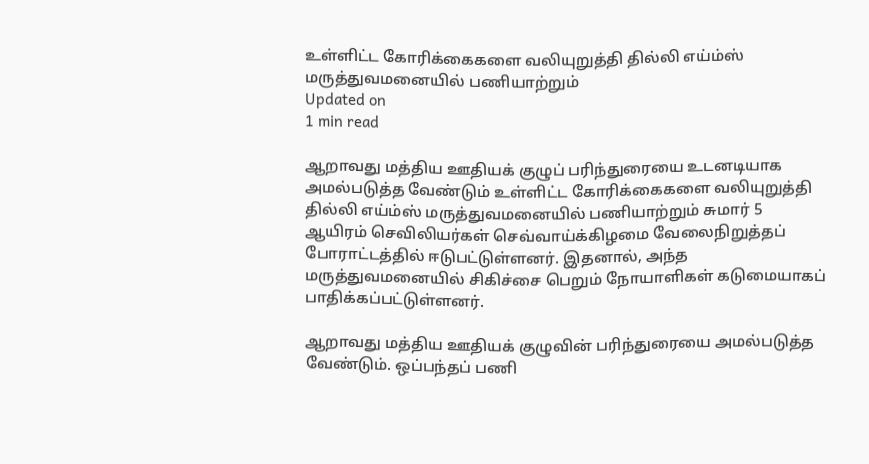உள்ளிட்ட கோரிக்கைகளை வலியுறுத்தி தில்லி எய்ம்ஸ் மருத்துவமனையில் பணியாற்றும்
Updated on
1 min read

ஆறாவது மத்திய ஊதியக் குழுப் பரிந்துரையை உடனடியாக அமல்படுத்த வேண்டும் உள்ளிட்ட கோரிக்கைகளை வலியுறுத்தி தில்லி எய்ம்ஸ் மருத்துவமனையில் பணியாற்றும் சுமார் 5 ஆயிரம் செவிலியர்கள் செவ்வாய்க்கிழமை வேலைநிறுத்தப் போராட்டத்தில் ஈடுபட்டுள்ளனர். இதனால், அந்த மருத்துவமனையில் சிகிச்சை பெறும் நோயாளிகள் கடுமையாகப் பாதிக்கப்பட்டுள்ளனர்.

ஆறாவது மத்திய ஊதியக் குழுவின் பரிந்துரையை அமல்படுத்த வேண்டும். ஒப்பந்தப் பணி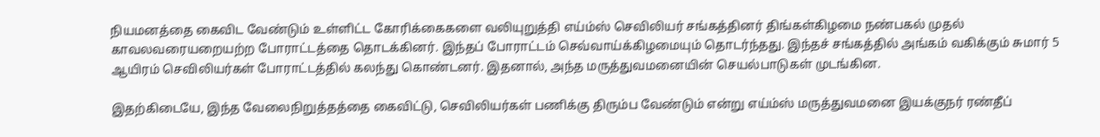நியமனத்தை கைவிட வேண்டும் உள்ளிட்ட கோரிக்கைகளை வலியுறுத்தி எய்ம்ஸ் செவிலியர் சங்கத்தினர் திங்கள்கிழமை நண்பகல் முதல் காவலவரையறையற்ற போராட்டத்தை தொடக்கினர். இந்தப் போராட்டம் செவ்வாய்க்கிழமையும் தொடர்ந்தது. இந்தச் சங்கத்தில் அங்கம் வகிக்கும் சுமார் 5 ஆயிரம் செவிலியர்கள் போராட்டத்தில் கலந்து கொண்டனர். இதனால், அந்த மருத்துவமனையின் செயல்பாடுகள் முடங்கின.

இதற்கிடையே, இந்த வேலைநிறுத்தத்தை கைவிட்டு, செவிலியர்கள் பணிக்கு திரும்ப வேண்டும் என்று எய்ம்ஸ் மருத்துவமனை இயக்குநர் ரண்தீப்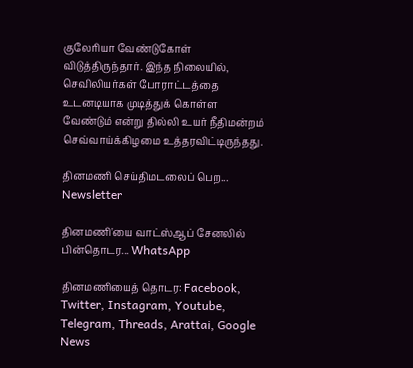குலேரியா வேண்டுகோள் விடுத்திருந்தார். இந்த நிலையில், செவிலியர்கள் போராட்டத்தை உடனடியாக முடித்துக் கொள்ள வேண்டும் என்று தில்லி உயர் நீதிமன்றம் செவ்வாய்க்கிழமை உத்தரவிட்டிருந்தது.

தினமணி செய்திமடலைப் பெற... Newsletter

தினமணி'யை வாட்ஸ்ஆப் சேனலில் பின்தொடர... WhatsApp

தினமணியைத் தொடர: Facebook, Twitter, Instagram, Youtube, Telegram, Threads, Arattai, Google News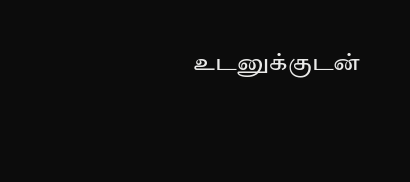உடனுக்குடன்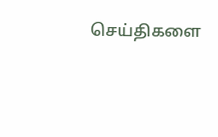செய்திகளை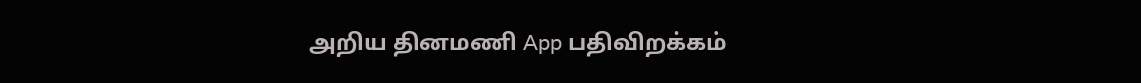அறிய தினமணி App பதிவிறக்கம்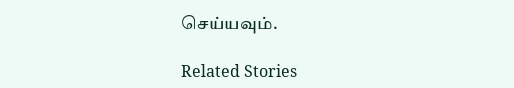செய்யவும்.

Related Stories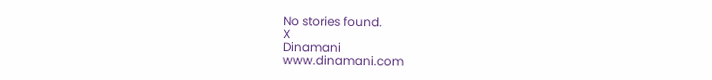No stories found.
X
Dinamani
www.dinamani.com